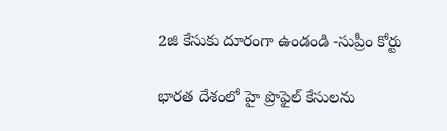2జి కేసుకు దూరంగా ఉండండి -సుప్రీం కోర్టు

భారత దేశంలో హై ప్రొఫైల్ కేసులను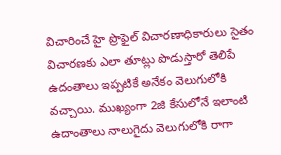విచారించే హై ప్రొఫైల్ విచారణాధికారులు సైతం విచారణకు ఎలా తూట్లు పొడుస్తారో తెలిపే ఉదంతాలు ఇప్పటికే అనేకం వెలుగులోకి వచ్చాయి. ముఖ్యంగా 2జి కేసులోనే ఇలాంటి ఉదాంతాలు నాలుగైదు వెలుగులోకి రాగా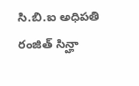సి.బి.ఐ అధిపతి రంజిత్ సిన్హా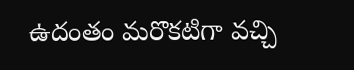ఉదంతం మరొకటిగా వచ్చి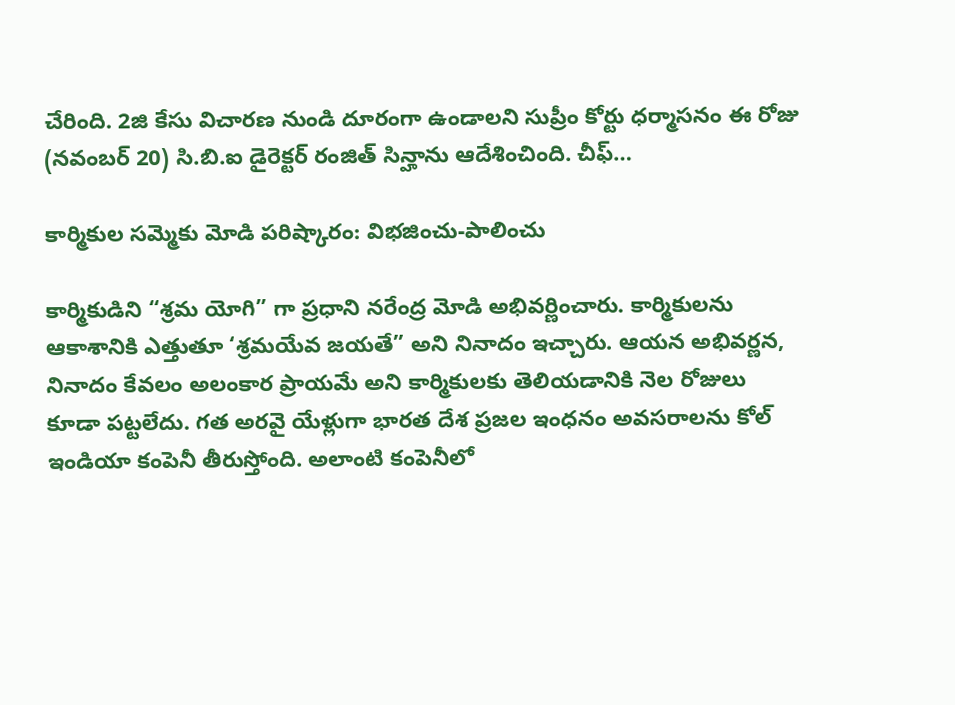చేరింది. 2జి కేసు విచారణ నుండి దూరంగా ఉండాలని సుప్రీం కోర్టు ధర్మాసనం ఈ రోజు (నవంబర్ 20) సి.బి.ఐ డైరెక్టర్ రంజిత్ సిన్హాను ఆదేశించింది. చీఫ్…

కార్మికుల సమ్మెకు మోడి పరిష్కారం: విభజించు-పాలించు

కార్మికుడిని “శ్రమ యోగి” గా ప్రధాని నరేంద్ర మోడి అభివర్ణించారు. కార్మికులను ఆకాశానికి ఎత్తుతూ ‘శ్రమయేవ జయతే” అని నినాదం ఇచ్చారు. ఆయన అభివర్ణన, నినాదం కేవలం అలంకార ప్రాయమే అని కార్మికులకు తెలియడానికి నెల రోజులు కూడా పట్టలేదు. గత అరవై యేళ్లుగా భారత దేశ ప్రజల ఇంధనం అవసరాలను కోల్ ఇండియా కంపెనీ తీరుస్తోంది. అలాంటి కంపెనీలో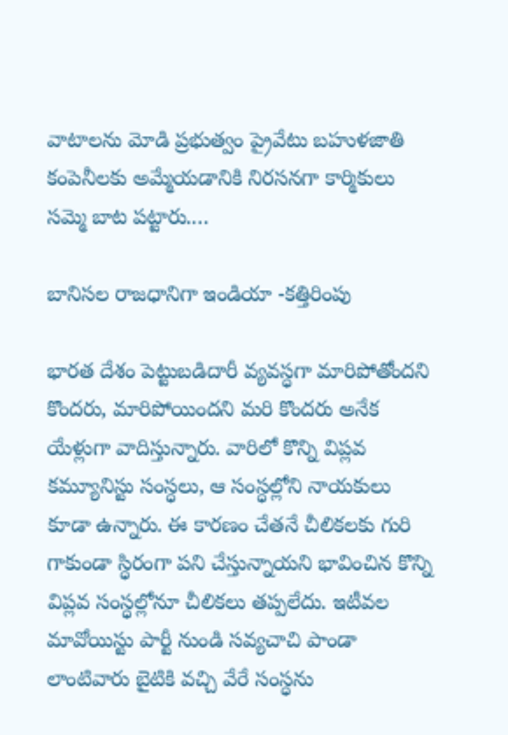వాటాలను మోడి ప్రభుత్వం ప్రైవేటు బహుళజాతి కంపెనీలకు అమ్మేయడానికి నిరసనగా కార్మికులు సమ్మె బాట పట్టారు.…

బానిసల రాజధానిగా ఇండియా -కత్తిరింపు

భారత దేశం పెట్టుబడిదారీ వ్యవస్ధగా మారిపోతోందని కొందరు, మారిపోయిందని మరి కొందరు అనేక యేళ్లుగా వాదిస్తున్నారు. వారిలో కొన్ని విప్లవ కమ్యూనిస్టు సంస్ధలు, ఆ సంస్ధల్లోని నాయకులు కూడా ఉన్నారు. ఈ కారణం చేతనే చీలికలకు గురి గాకుండా స్ధిరంగా పని చేస్తున్నాయని భావించిన కొన్ని విప్లవ సంస్ధల్లోనూ చీలికలు తప్పలేదు. ఇటీవల మావోయిస్టు పార్టీ నుండి సవ్యచాచి పాండా లాంటివారు బైటికి వచ్చి వేరే సంస్ధను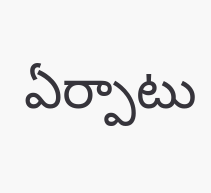ఏర్పాటు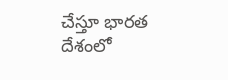చేస్తూ భారత దేశంలో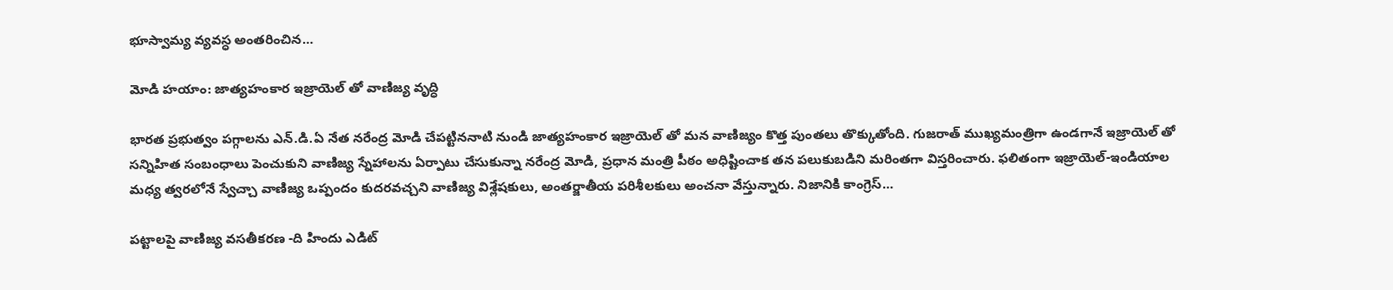భూస్వామ్య వ్యవస్ధ అంతరించిన…

మోడి హయాం: జాత్యహంకార ఇజ్రాయెల్ తో వాణిజ్య వృద్ధి

భారత ప్రభుత్వం పగ్గాలను ఎన్.డి.ఏ నేత నరేంద్ర మోడి చేపట్టిననాటి నుండి జాత్యహంకార ఇజ్రాయెల్ తో మన వాణిజ్యం కొత్త పుంతలు తొక్కుతోంది. గుజరాత్ ముఖ్యమంత్రిగా ఉండగానే ఇజ్రాయెల్ తో సన్నిహిత సంబంధాలు పెంచుకుని వాణిజ్య స్నేహాలను ఏర్పాటు చేసుకున్నా నరేంద్ర మోడి, ప్రధాన మంత్రి పీఠం అధిష్టించాక తన పలుకుబడిని మరింతగా విస్తరించారు. ఫలితంగా ఇజ్రాయెల్-ఇండియాల మధ్య త్వరలోనే స్వేచ్చా వాణిజ్య ఒప్పందం కుదరవచ్చని వాణిజ్య విశ్లేషకులు, అంతర్జాతీయ పరిశీలకులు అంచనా వేస్తున్నారు. నిజానికి కాంగ్రెస్…

పట్టాలపై వాణిజ్య వసతీకరణ -ది హిందు ఎడిట్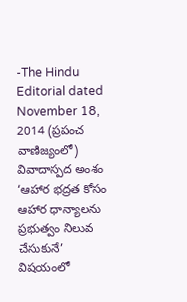-The Hindu Editorial dated November 18, 2014 (ప్రపంచ వాణిజ్యంలో) వివాదాస్పద అంశం ‘ఆహార భద్రత కోసం ఆహార ధాన్యాలను ప్రభుత్వం నిలువ చేసుకునే’ విషయంలో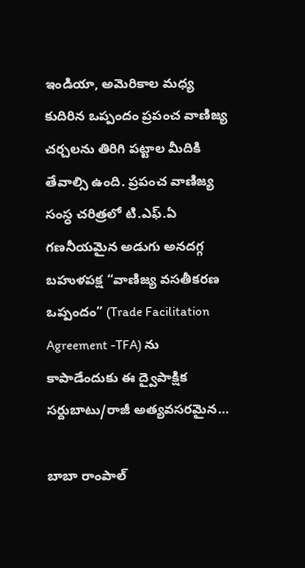ఇండియా, అమెరికాల మధ్య కుదిరిన ఒప్పందం ప్రపంచ వాణిజ్య చర్చలను తిరిగి పట్టాల మీదికి తేవాల్సి ఉంది. ప్రపంచ వాణిజ్య సంస్ధ చరిత్రలో టి.ఎఫ్.ఏ గణనీయమైన అడుగు అనదగ్గ బహుళపక్ష “వాణిజ్య వసతీకరణ ఒప్పందం” (Trade Facilitation Agreement -TFA) ను కాపాడేందుకు ఈ ద్వైపాక్షిక సర్దుబాటు/రాజీ అత్యవసరమైన…

బాబా రాంపాల్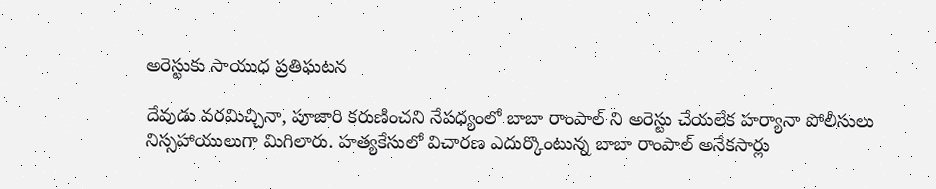అరెస్టుకు సాయుధ ప్రతిఘటన

దేవుడు వరమిచ్చినా, పూజారి కరుణించని నేపధ్యంలో బాబా రాంపాల్ ని అరెస్టు చేయలేక హర్యానా పోలీసులు నిస్సహాయులుగా మిగిలారు. హత్యకేసులో విచారణ ఎదుర్కొంటున్న బాబా రాంపాల్ అనేకసార్లు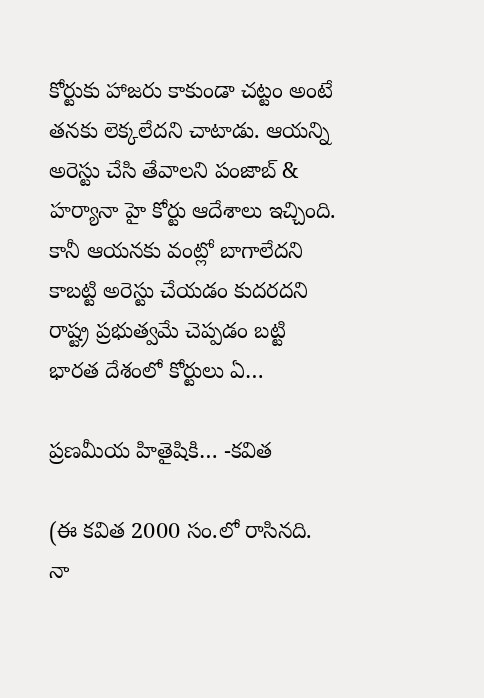కోర్టుకు హాజరు కాకుండా చట్టం అంటే తనకు లెక్కలేదని చాటాడు. ఆయన్ని అరెస్టు చేసి తేవాలని పంజాబ్ & హర్యానా హై కోర్టు ఆదేశాలు ఇచ్చింది. కానీ ఆయనకు వంట్లో బాగాలేదని కాబట్టి అరెస్టు చేయడం కుదరదని రాష్ట్ర ప్రభుత్వమే చెప్పడం బట్టి భారత దేశంలో కోర్టులు ఏ…

ప్రణమీయ హితైషికి… -కవిత

(ఈ కవిత 2000 సం.లో రాసినది. నా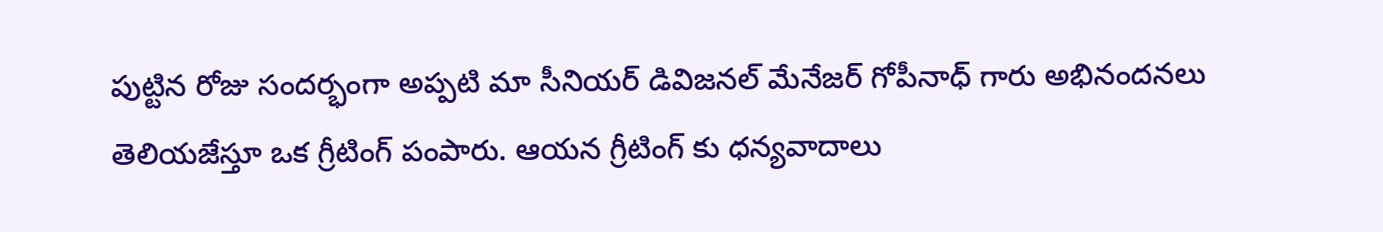పుట్టిన రోజు సందర్భంగా అప్పటి మా సీనియర్ డివిజనల్ మేనేజర్ గోపీనాధ్ గారు అభినందనలు తెలియజేస్తూ ఒక గ్రీటింగ్ పంపారు. ఆయన గ్రీటింగ్ కు ధన్యవాదాలు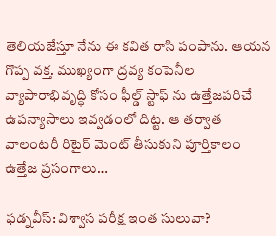తెలియజేస్తూ నేను ఈ కవిత రాసి పంపాను. ఆయన గొప్ప వక్త. ముఖ్యంగా ద్రవ్య కంపెనీల వ్యాపారాభివృద్ధి కోసం ఫీల్డ్ స్టాఫ్ ను ఉత్తేజపరిచే ఉపన్యాసాలు ఇవ్వడంలో దిట్ట. ఆ తర్వాత వాలంటరీ రిటైర్ మెంట్ తీసుకుని పూర్తికాలం ఉత్తేజ ప్రసంగాలు…

ఫడ్నవీస్: విశ్వాస పరీక్ష ఇంత సులువా?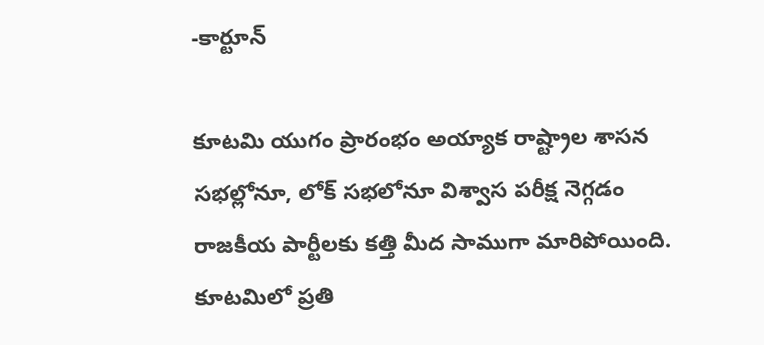-కార్టూన్

కూటమి యుగం ప్రారంభం అయ్యాక రాష్ట్రాల శాసన సభల్లోనూ, లోక్ సభలోనూ విశ్వాస పరీక్ష నెగ్గడం రాజకీయ పార్టీలకు కత్తి మీద సాముగా మారిపోయింది. కూటమిలో ప్రతి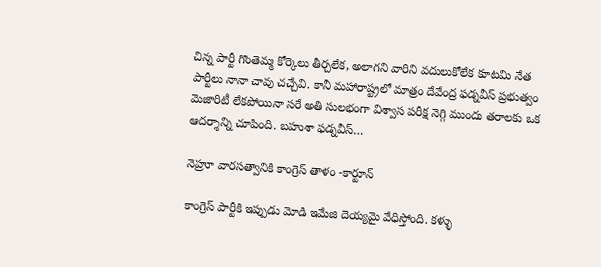చిన్న పార్టీ గొంతెమ్మ కోర్కెలు తీర్చలేక, అలాగని వారిని వదులుకోలేక కూటమి నేత పార్టీలు నానా చావు చచ్చేవి. కానీ మహారాష్ట్రలో మాత్రం దేవేంద్ర ఫడ్నవీస్ ప్రభుత్వం మెజారిటీ లేకపోయినా సరే అతి సులభంగా విశ్వాస పరీక్ష నెగ్గి ముందు తరాలకు ఒక ఆదర్శాన్ని చూపింది. బహుశా ఫడ్నవీస్…

నెహ్రూ వారసత్వానికి కాంగ్రెస్ తాళం -కార్టూన్

కాంగ్రెస్ పార్టీకి ఇప్పుడు మోడి ఇమేజి దెయ్యమై వేధిస్తోంది. కళ్ళు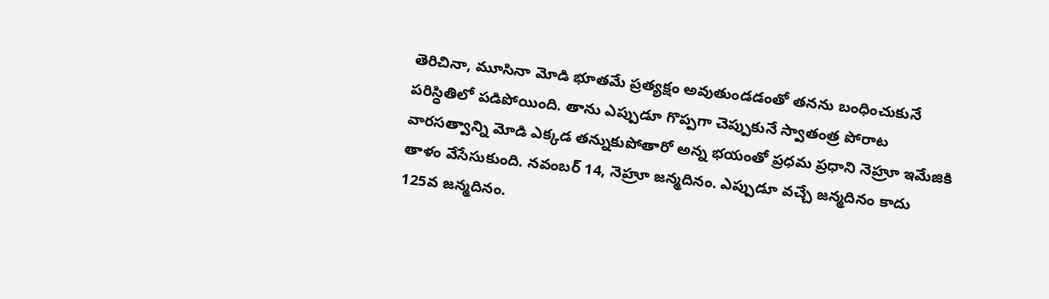తెరిచినా, మూసినా మోడి భూతమే ప్రత్యక్షం అవుతుండడంతో తనను బంధించుకునే పరిస్ధితిలో పడిపోయింది. తాను ఎప్పుడూ గొప్పగా చెప్పుకునే స్వాతంత్ర పోరాట వారసత్వాన్ని మోడి ఎక్కడ తన్నుకుపోతారో అన్న భయంతో ప్రధమ ప్రధాని నెహ్రూ ఇమేజికి తాళం వేసేసుకుంది. నవంబర్ 14, నెహ్రూ జన్మదినం. ఎప్పుడూ వచ్చే జన్మదినం కాదు 125వ జన్మదినం.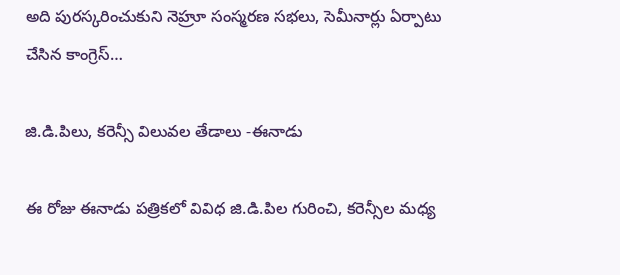అది పురస్కరించుకుని నెహ్రూ సంస్మరణ సభలు, సెమీనార్లు ఏర్పాటు చేసిన కాంగ్రెస్…

జి.డి.పిలు, కరెన్సీ విలువల తేడాలు -ఈనాడు

ఈ రోజు ఈనాడు పత్రికలో వివిధ జి.డి.పిల గురించి, కరెన్సీల మధ్య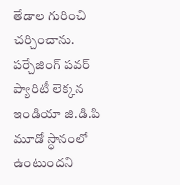తేడాల గురించి చర్చించాను. పర్చేజింగ్ పవర్ ప్యారిటీ లెక్కన ఇండియా జి.డి.పి మూడో స్ధానంలో ఉంటుందని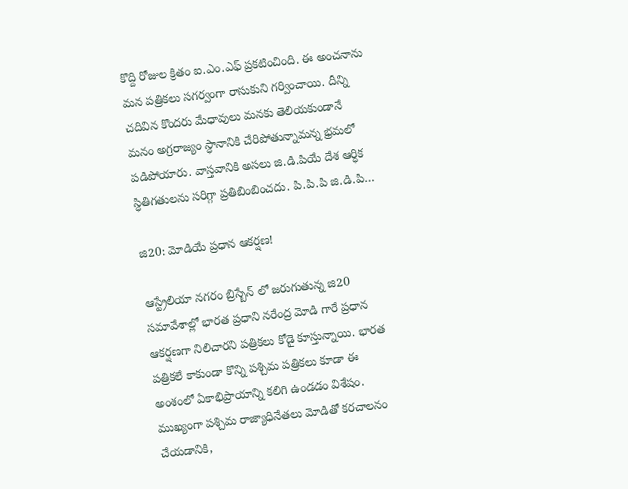కొద్ది రోజుల క్రితం ఐ.ఎం.ఎఫ్ ప్రకటించింది. ఈ అంచనాను మన పత్రికలు సగర్వంగా రాసుకుని గర్వించాయి. దీన్ని చదివిన కొందరు మేధావులు మనకు తెలియకుండానే మనం అగ్రరాజ్యం స్ధానానికి చేరిపోతున్నామన్న భ్రమలో పడిపోయారు. వాస్తవానికి అసలు జి.డి.పియే దేశ ఆర్ధిక స్ధితిగతులను సరిగ్గా ప్రతిబింబించదు. పి.పి.పి జి.డి.పి…

జి20: మోడియే ప్రధాన ఆకర్షణ!

ఆస్ట్రేలియా నగరం బ్రిస్బేన్ లో జరుగుతున్న జి20 సమావేశాల్లో భారత ప్రధాని నరేంద్ర మోడి గారే ప్రధాన ఆకర్షణగా నిలిచారని పత్రికలు కోడై కూస్తున్నాయి. భారత పత్రికలే కాకుండా కొన్ని పశ్చిమ పత్రికలు కూడా ఈ అంశంలో ఏకాభిప్రాయాన్ని కలిగి ఉండడం విశేషం. ముఖ్యంగా పశ్చిమ రాజ్యాధినేతలు మోడితో కరచాలనం చేయడానికి,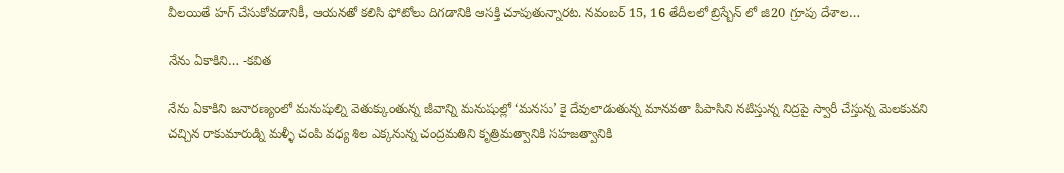వీలయితే హగ్ చేసుకోవడానికీ, ఆయనతో కలిసి ఫోటోలు దిగడానికి ఆసక్తి చూపుతున్నారట. నవంబర్ 15, 16 తేదీలలో బ్రిస్బేన్ లో జి20 గ్రూపు దేశాల…

నేను ఏకాకిని… -కవిత

నేను ఏకాకిని జనారణ్యంలో మనుషుల్ని వెతుక్కుంతున్న జీవాన్ని మనుషుల్లో ‘మనసు’ కై దేవులాడుతున్న మానవతా పిపాసిని నటిస్తున్న నిద్రపై స్వారీ చేస్తున్న మెలకువని చచ్చిన రాకుమారుడ్ని మళ్ళీ చంపి వధ్య శిల ఎక్కనున్న చంద్రమతిని కృత్రిమత్వానికి సహజత్వానికి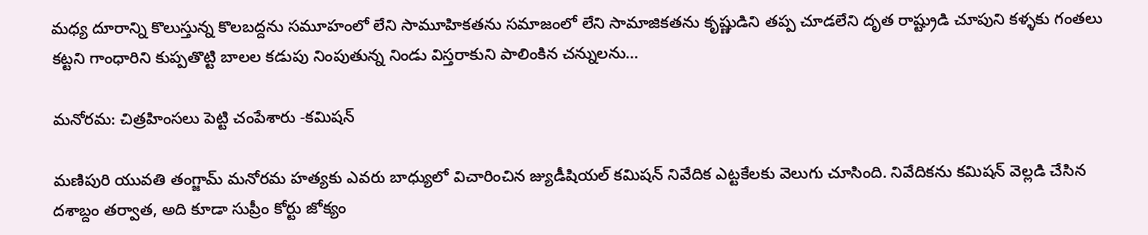మధ్య దూరాన్ని కొలుస్తున్న కొలబద్దను సమూహంలో లేని సామూహికతను సమాజంలో లేని సామాజికతను కృష్ణుడిని తప్ప చూడలేని దృత రాష్ట్రుడి చూపుని కళ్ళకు గంతలు కట్టని గాంధారిని కుప్పతొట్టి బాలల కడుపు నింపుతున్న నిండు విస్తరాకుని పాలింకిన చన్నులను…

మనోరమ: చిత్రహింసలు పెట్టి చంపేశారు -కమిషన్

మణిపురి యువతి తంగ్జామ్ మనోరమ హత్యకు ఎవరు బాధ్యులో విచారించిన జ్యుడీషియల్ కమిషన్ నివేదిక ఎట్టకేలకు వెలుగు చూసింది. నివేదికను కమిషన్ వెల్లడి చేసిన దశాబ్దం తర్వాత, అది కూడా సుప్రీం కోర్టు జోక్యం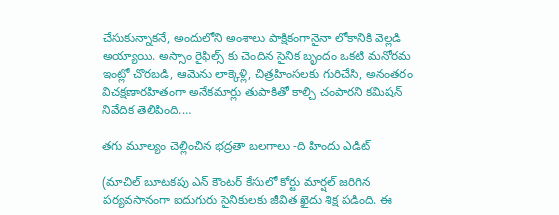చేసుకున్నాకనే, అందులోని అంశాలు పాక్షికంగానైనా లోకానికి వెల్లడి అయ్యాయి. అస్సాం రైఫిల్స్ కు చెందిన సైనిక బృందం ఒకటి మనోరమ ఇంట్లో చొరబడి, ఆమెను లాక్కెళ్లి, చిత్రహింసలకు గురిచేసి, అనంతరం విచక్షణారహితంగా అనేకమార్లు తుపాకితో కాల్చి చంపారని కమిషన్ నివేదిక తెలిపింది.…

తగు మూల్యం చెల్లించిన భద్రతా బలగాలు -ది హిందు ఎడిట్

(మాచిల్ బూటకపు ఎన్ కౌంటర్ కేసులో కోర్టు మార్షల్ జరిగిన పర్యవసానంగా ఐదుగురు సైనికులకు జీవిత ఖైదు శిక్ష పడింది. ఈ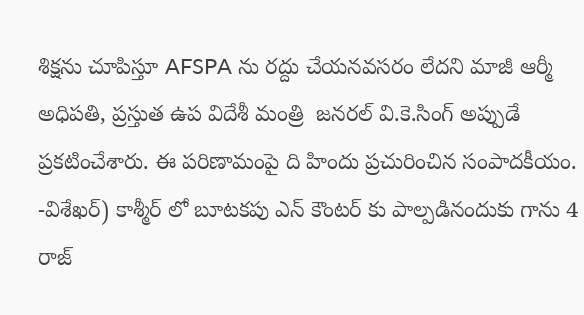శిక్షను చూపిస్తూ AFSPA ను రద్దు చేయనవసరం లేదని మాజీ ఆర్మీ అధిపతి, ప్రస్తుత ఉప విదేశీ మంత్రి  జనరల్ వి.కె.సింగ్ అప్పుడే ప్రకటించేశారు. ఈ పరిణామంపై ది హిందు ప్రచురించిన సంపాదకీయం. -విశేఖర్) కాశ్మీర్ లో బూటకపు ఎన్ కౌంటర్ కు పాల్పడినందుకు గాను 4 రాజ్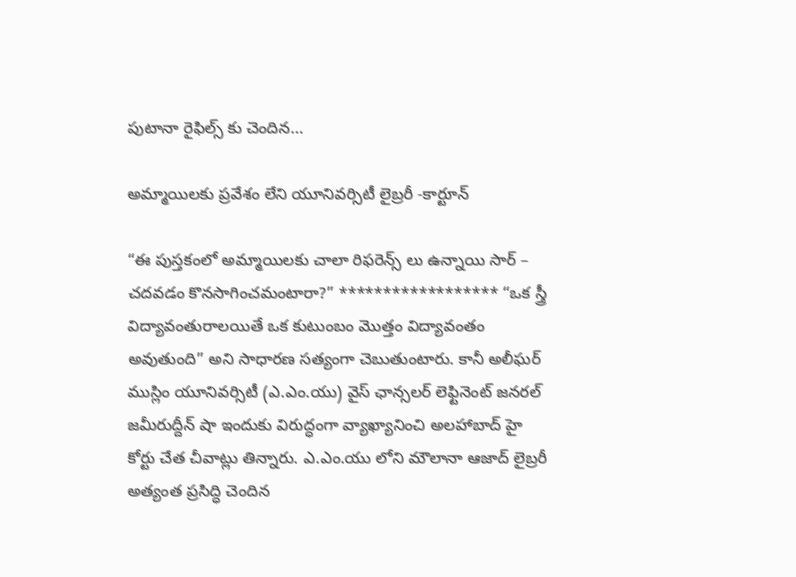పుటానా రైఫిల్స్ కు చెందిన…

అమ్మాయిలకు ప్రవేశం లేని యూనివర్సిటీ లైబ్రరీ -కార్టూన్

“ఈ పుస్తకంలో అమ్మాయిలకు చాలా రిఫరెన్స్ లు ఉన్నాయి సార్ – చదవడం కొనసాగించమంటారా?” ****************** “ఒక స్త్రీ విద్యావంతురాలయితే ఒక కుటుంబం మొత్తం విద్యావంతం అవుతుంది” అని సాధారణ సత్యంగా చెబుతుంటారు. కానీ అలీఘర్ ముస్లిం యూనివర్సిటీ (ఎ.ఎం.యు) వైస్ ఛాన్సలర్ లెఫ్టినెంట్ జనరల్ జమీరుద్దీన్ షా ఇందుకు విరుద్ధంగా వ్యాఖ్యానించి అలహాబాద్ హై కోర్టు చేత చీవాట్లు తిన్నారు. ఎ.ఎం.యు లోని మౌలానా ఆజాద్ లైబ్రరీ అత్యంత ప్రసిద్ధి చెందిన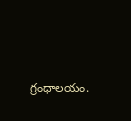గ్రంధాలయం.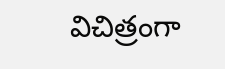విచిత్రంగా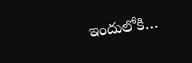ఇందులోకి…